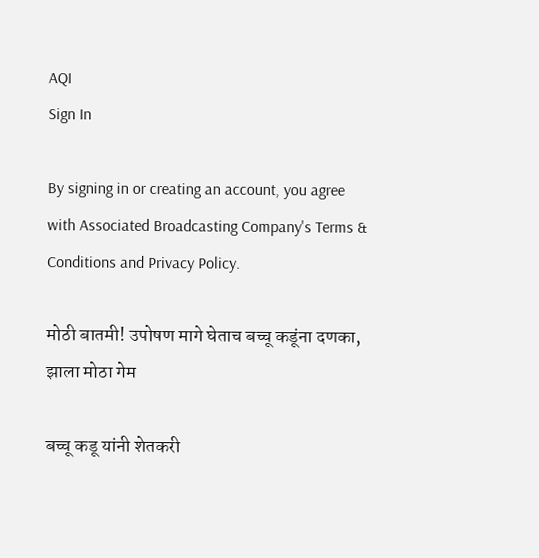AQI
Sign In

By signing in or creating an account, you agree with Associated Broadcasting Company's Terms & Conditions and Privacy Policy.

मोठी बातमी! उपोषण मागे घेताच बच्चू कडूंना दणका, झाला मोठा गेम

बच्चू कडू यांनी शेतकरी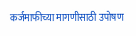कर्जमाफीच्या मागणीसाठी उपोषण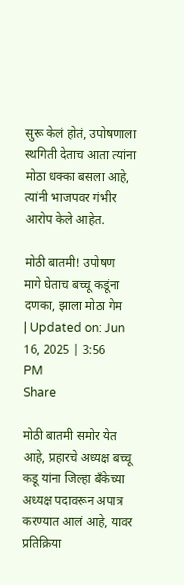सुरू केलं होतं, उपोषणाला स्थगिती देताच आता त्यांना मोठा धक्का बसला आहे, त्यांनी भाजपवर गंभीर आरोप केले आहेत.

मोठी बातमी! उपोषण मागे घेताच बच्चू कडूंना दणका, झाला मोठा गेम
| Updated on: Jun 16, 2025 | 3:56 PM
Share

मोठी बातमी समोर येत आहे, प्रहारचे अध्यक्ष बच्चू कडू यांना जिल्हा बँकेच्या अध्यक्ष पदावरून अपात्र करण्यात आलं आहे, यावर प्रतिक्रिया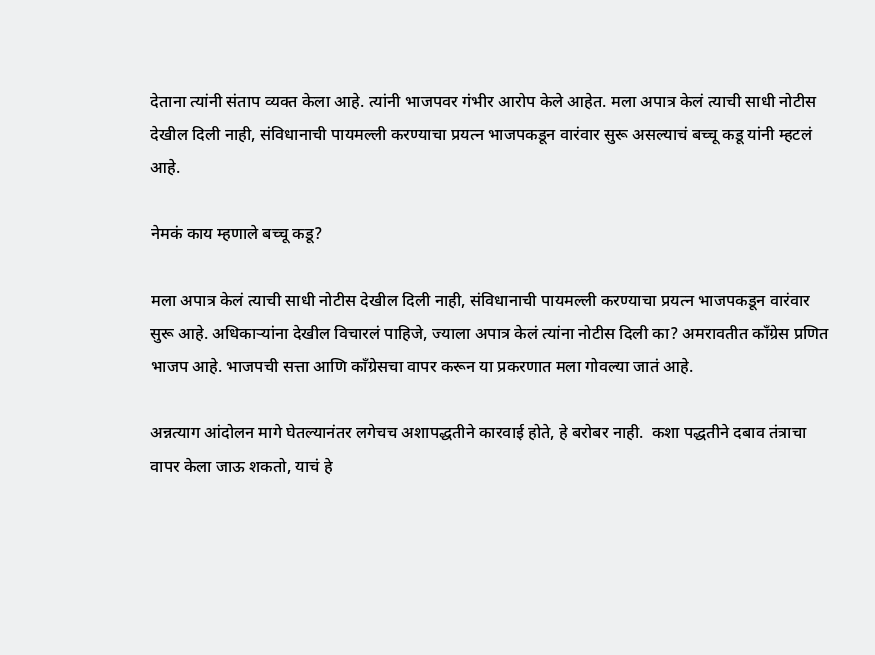देताना त्यांनी संताप व्यक्त केला आहे. त्यांनी भाजपवर गंभीर आरोप केले आहेत. मला अपात्र केलं त्याची साधी नोटीस देखील दिली नाही, संविधानाची पायमल्ली करण्याचा प्रयत्न भाजपकडून वारंवार सुरू असल्याचं बच्चू कडू यांनी म्हटलं आहे.

नेमकं काय म्हणाले बच्चू कडू?

मला अपात्र केलं त्याची साधी नोटीस देखील दिली नाही, संविधानाची पायमल्ली करण्याचा प्रयत्न भाजपकडून वारंवार सुरू आहे. अधिकाऱ्यांना देखील विचारलं पाहिजे, ज्याला अपात्र केलं त्यांना नोटीस दिली का? अमरावतीत काँग्रेस प्रणित भाजप आहे. भाजपची सत्ता आणि काँग्रेसचा वापर करून या प्रकरणात मला गोवल्या जातं आहे.

अन्नत्याग आंदोलन मागे घेतल्यानंतर लगेचच अशापद्धतीने कारवाई होते, हे बरोबर नाही.  कशा पद्धतीने दबाव तंत्राचा वापर केला जाऊ शकतो, याचं हे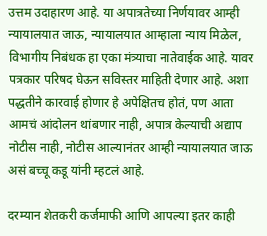उत्तम उदाहारण आहे. या अपात्रतेच्या निर्णयावर आम्ही न्यायालयात जाऊ, न्यायालयात आम्हाला न्याय मिळेल, विभागीय निबंधक हा एका मंत्र्याचा नातेवाईक आहे. यावर पत्रकार परिषद घेऊन सविस्तर माहिती देणार आहे. अशा पद्धतीने कारवाई होणार हे अपेक्षितच होतं, पण आता आमचं आंदोलन थांबणार नाही, अपात्र केल्याची अद्याप नोटीस नाही, नोटीस आल्यानंतर आम्ही न्यायालयात जाऊ असं बच्चू कडू यांनी म्हटलं आहे.

दरम्यान शेतकरी कर्जमाफी आणि आपल्या इतर काही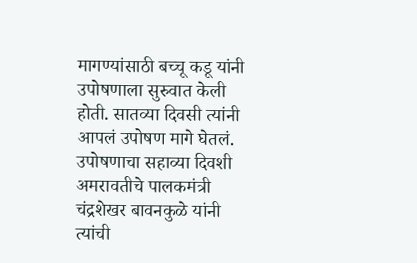मागण्यांसाठी बच्चू कडू यांनी उपोषणाला सुरुवात केली होती. सातव्या दिवसी त्यांनी आपलं उपोषण मागे घेतलं. उपोषणाचा सहाव्या दिवशी अमरावतीचे पालकमंत्री चंद्रशेखर बावनकुळे यांनी त्यांची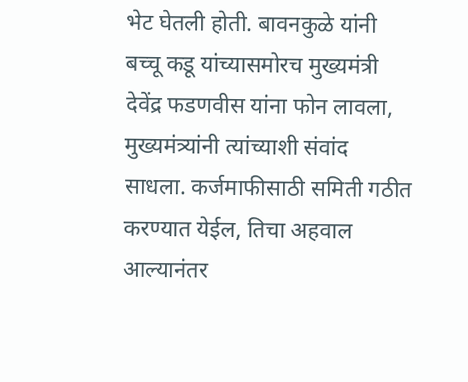भेट घेतली होती. बावनकुळे यांनी बच्चू कडू यांच्यासमोरच मुख्यमंत्री देवेंद्र फडणवीस यांना फोन लावला, मुख्यमंत्र्यांनी त्यांच्याशी संवांद साधला. कर्जमाफीसाठी समिती गठीत करण्यात येईल, तिचा अहवाल आल्यानंतर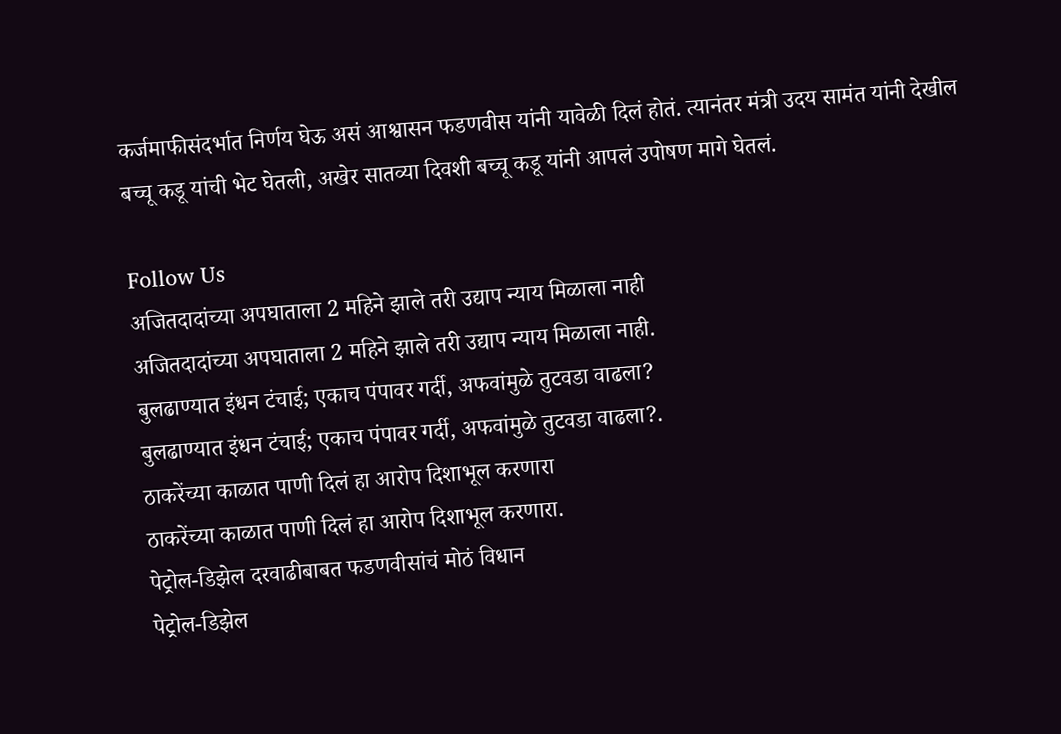कर्जमाफीसंदर्भात निर्णय घेऊ असं आश्वासन फडणवीस यांनी यावेळी दिलं होतं. त्यानंतर मंत्री उदय सामंत यांनी देखील बच्चू कडू यांची भेट घेतली, अखेर सातव्या दिवशी बच्चू कडू यांनी आपलं उपोषण मागे घेतलं.

Follow Us
अजितदादांच्या अपघाताला 2 महिने झाले तरी उद्याप न्याय मिळाला नाही
अजितदादांच्या अपघाताला 2 महिने झाले तरी उद्याप न्याय मिळाला नाही.
बुलढाण्यात इंधन टंचाई; एकाच पंपावर गर्दी, अफवांमुळे तुटवडा वाढला?
बुलढाण्यात इंधन टंचाई; एकाच पंपावर गर्दी, अफवांमुळे तुटवडा वाढला?.
ठाकरेंच्या काळात पाणी दिलं हा आरोप दिशाभूल करणारा
ठाकरेंच्या काळात पाणी दिलं हा आरोप दिशाभूल करणारा.
पेट्रोल-डिझेल दरवाढीबाबत फडणवीसांचं मोठं विधान
पेट्रोल-डिझेल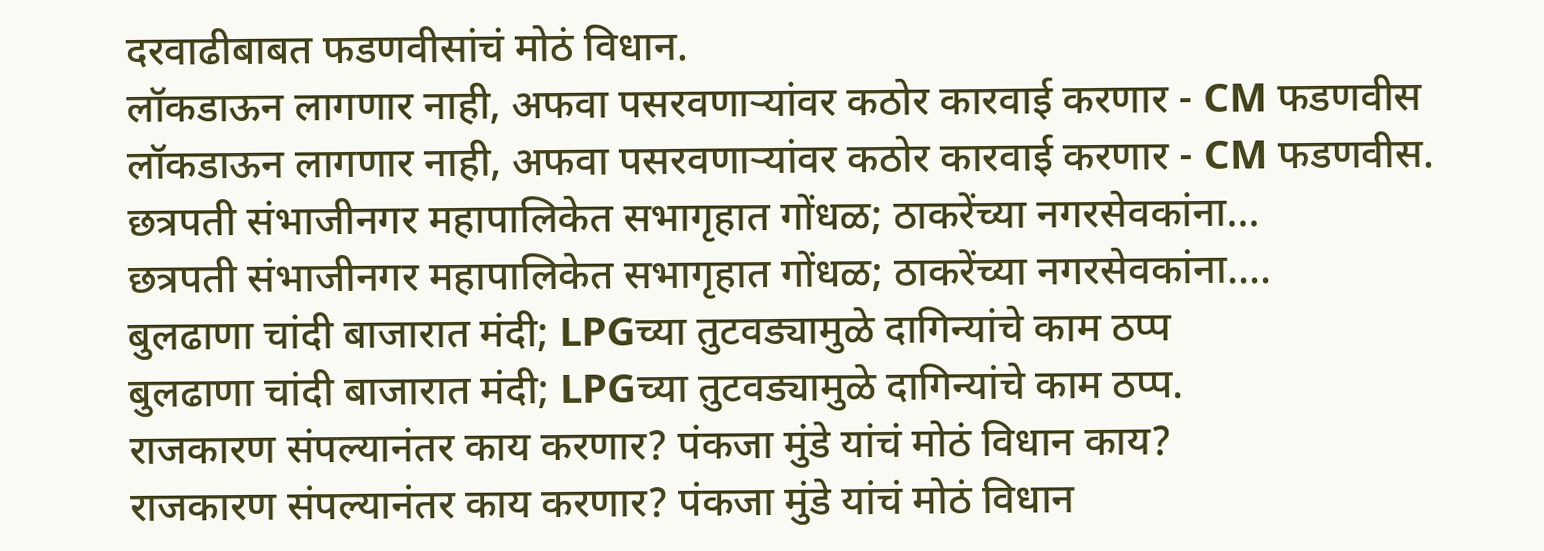दरवाढीबाबत फडणवीसांचं मोठं विधान.
लॉकडाऊन लागणार नाही, अफवा पसरवणाऱ्यांवर कठोर कारवाई करणार - CM फडणवीस
लॉकडाऊन लागणार नाही, अफवा पसरवणाऱ्यांवर कठोर कारवाई करणार - CM फडणवीस.
छत्रपती संभाजीनगर महापालिकेत सभागृहात गोंधळ; ठाकरेंच्या नगरसेवकांना...
छत्रपती संभाजीनगर महापालिकेत सभागृहात गोंधळ; ठाकरेंच्या नगरसेवकांना....
बुलढाणा चांदी बाजारात मंदी; LPGच्या तुटवड्यामुळे दागिन्यांचे काम ठप्प
बुलढाणा चांदी बाजारात मंदी; LPGच्या तुटवड्यामुळे दागिन्यांचे काम ठप्प.
राजकारण संपल्यानंतर काय करणार? पंकजा मुंडे यांचं मोठं विधान काय?
राजकारण संपल्यानंतर काय करणार? पंकजा मुंडे यांचं मोठं विधान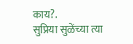काय?.
सुप्रिया सुळेंच्या त्या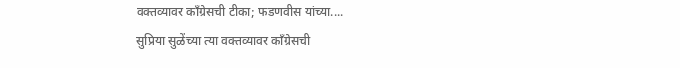वक्तव्यावर काँग्रेसची टीका; फडणवीस यांच्या....
सुप्रिया सुळेंच्या त्या वक्तव्यावर काँग्रेसची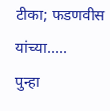टीका; फडणवीस यांच्या.....
पुन्हा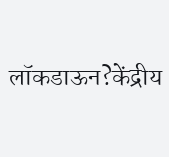लॉकडाऊन?केंद्रीय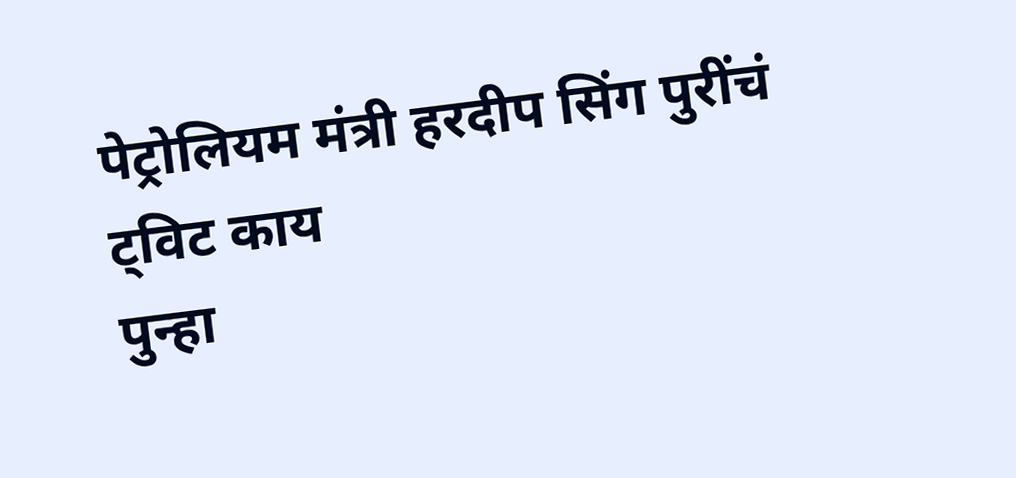पेट्रोलियम मंत्री हरदीप सिंग पुरींचं ट्विट काय
पुन्हा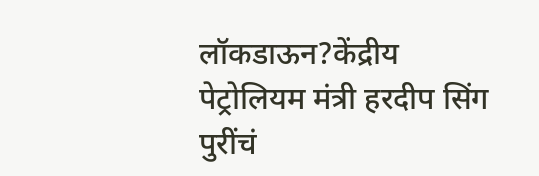लॉकडाऊन?केंद्रीय पेट्रोलियम मंत्री हरदीप सिंग पुरींचं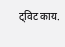ट्विट काय.